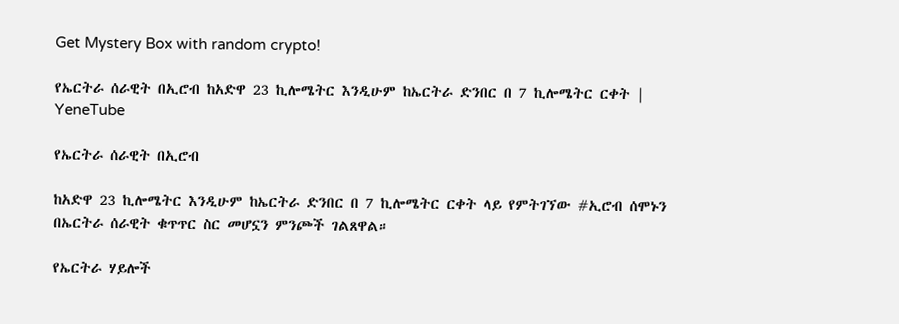Get Mystery Box with random crypto!

የኤርትራ ሰራዊት በኢሮብ ከአድዋ 23 ኪሎሜትር እንዲሁም ከኤርትራ ድንበር በ 7 ኪሎሜትር ርቀት | YeneTube

የኤርትራ ሰራዊት በኢሮብ

ከአድዋ 23 ኪሎሜትር እንዲሁም ከኤርትራ ድንበር በ 7 ኪሎሜትር ርቀት ላይ የምትገኘው #ኢሮብ ሰሞኑን በኤርትራ ሰራዊት ቁጥጥር ስር መሆኗን ምንጮች ገልጸዋል።

የኤርትራ ሃይሎች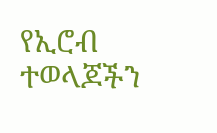የኢሮብ ተወላጆችን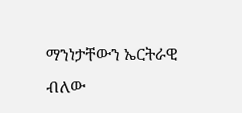ማንነታቸውን ኤርትራዊ ብለው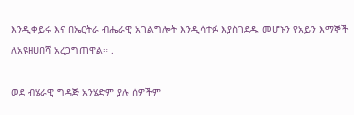እንዲቀይሩ እና በኤርትራ ብሔራዊ አገልግሎት እንዲሳተፉ እያስገደዱ መሆኑን የአይን እማኞች ለአዩዘሀበሻ አረጋግጠዋል። .

ወደ ብሄራዊ ግዳጅ አንሄድም ያሉ ሰዎችም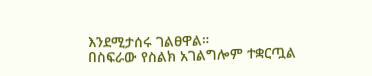እንደሚታሰሩ ገልፀዋል።
በስፍራው የስልክ አገልግሎም ተቋርጧል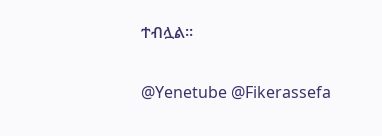ተብሏል።

@Yenetube @Fikerassefa